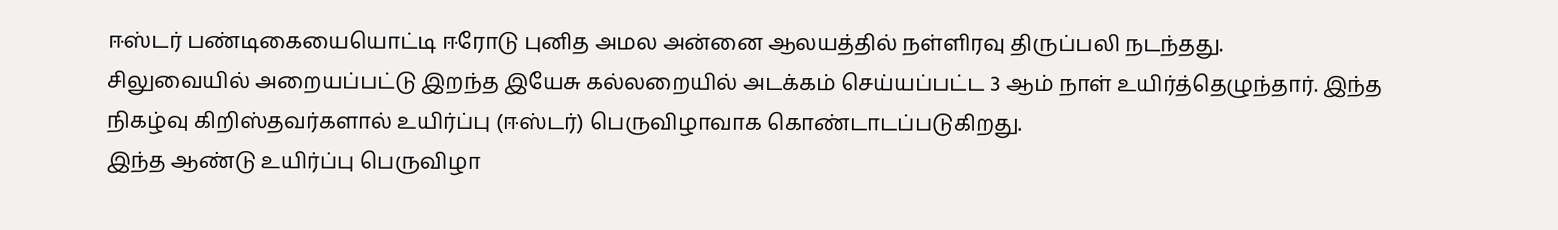ஈஸ்டர் பண்டிகையையொட்டி ஈரோடு புனித அமல அன்னை ஆலயத்தில் நள்ளிரவு திருப்பலி நடந்தது.
சிலுவையில் அறையப்பட்டு இறந்த இயேசு கல்லறையில் அடக்கம் செய்யப்பட்ட 3 ஆம் நாள் உயிர்த்தெழுந்தார். இந்த நிகழ்வு கிறிஸ்தவர்களால் உயிர்ப்பு (ஈஸ்டர்) பெருவிழாவாக கொண்டாடப்படுகிறது.
இந்த ஆண்டு உயிர்ப்பு பெருவிழா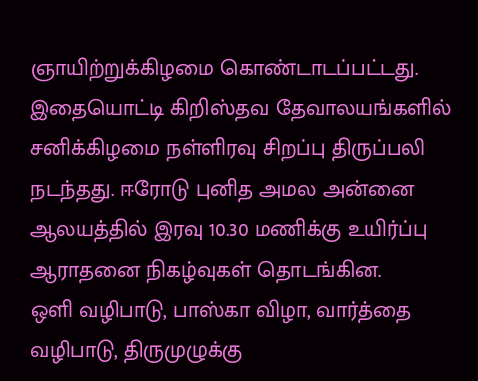ஞாயிற்றுக்கிழமை கொண்டாடப்பட்டது. இதையொட்டி கிறிஸ்தவ தேவாலயங்களில் சனிக்கிழமை நள்ளிரவு சிறப்பு திருப்பலி நடந்தது. ஈரோடு புனித அமல அன்னை ஆலயத்தில் இரவு 10.30 மணிக்கு உயிர்ப்பு ஆராதனை நிகழ்வுகள் தொடங்கின.
ஒளி வழிபாடு, பாஸ்கா விழா, வார்த்தை வழிபாடு, திருமுழுக்கு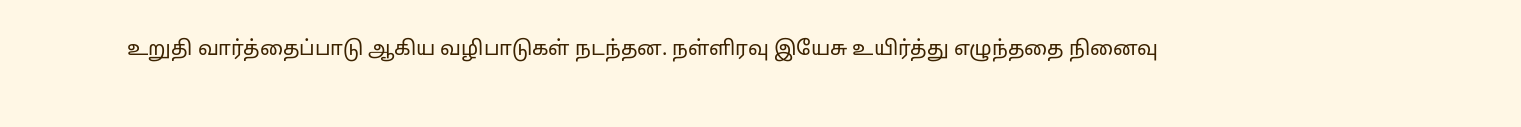உறுதி வார்த்தைப்பாடு ஆகிய வழிபாடுகள் நடந்தன. நள்ளிரவு இயேசு உயிர்த்து எழுந்ததை நினைவு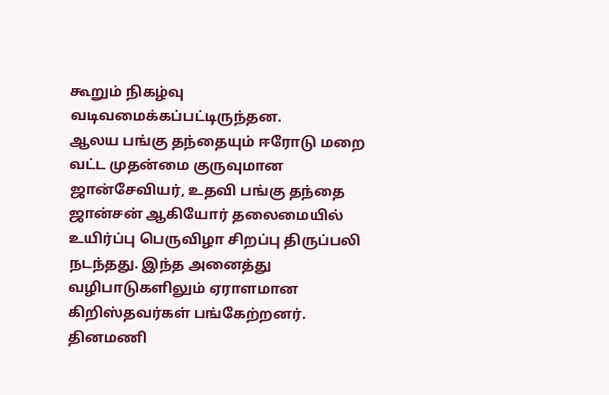கூறும் நிகழ்வு வடிவமைக்கப்பட்டிருந்தன.
ஆலய பங்கு தந்தையும் ஈரோடு மறை வட்ட முதன்மை குருவுமான ஜான்சேவியர், உதவி பங்கு தந்தை ஜான்சன் ஆகியோர் தலைமையில் உயிர்ப்பு பெருவிழா சிறப்பு திருப்பலி நடந்தது. இந்த அனைத்து வழிபாடுகளிலும் ஏராளமான கிறிஸ்தவர்கள் பங்கேற்றனர்.
தினமணி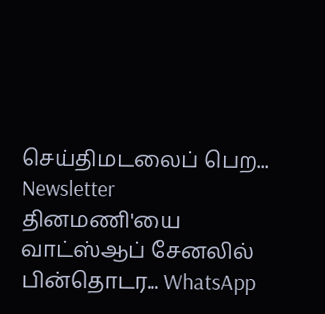செய்திமடலைப் பெற... Newsletter
தினமணி'யை வாட்ஸ்ஆப் சேனலில் பின்தொடர... WhatsApp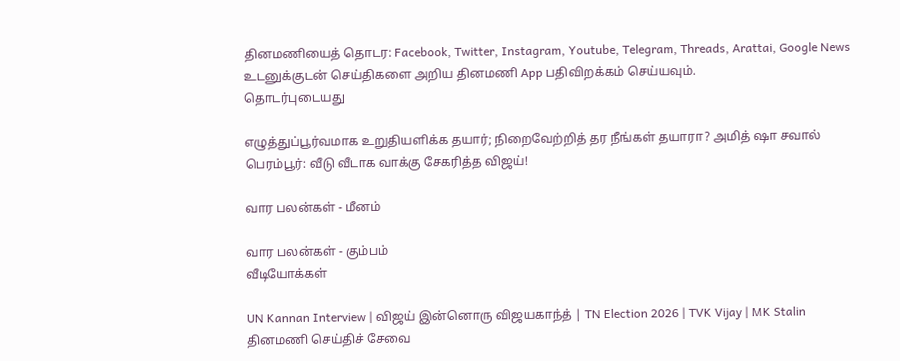தினமணியைத் தொடர: Facebook, Twitter, Instagram, Youtube, Telegram, Threads, Arattai, Google News
உடனுக்குடன் செய்திகளை அறிய தினமணி App பதிவிறக்கம் செய்யவும்.
தொடர்புடையது

எழுத்துப்பூர்வமாக உறுதியளிக்க தயார்; நிறைவேற்றித் தர நீங்கள் தயாரா? அமித் ஷா சவால்
பெரம்பூர்: வீடு வீடாக வாக்கு சேகரித்த விஜய்!

வார பலன்கள் - மீனம்

வார பலன்கள் - கும்பம்
வீடியோக்கள்

UN Kannan Interview | விஜய் இன்னொரு விஜயகாந்த் | TN Election 2026 | TVK Vijay | MK Stalin
தினமணி செய்திச் சேவை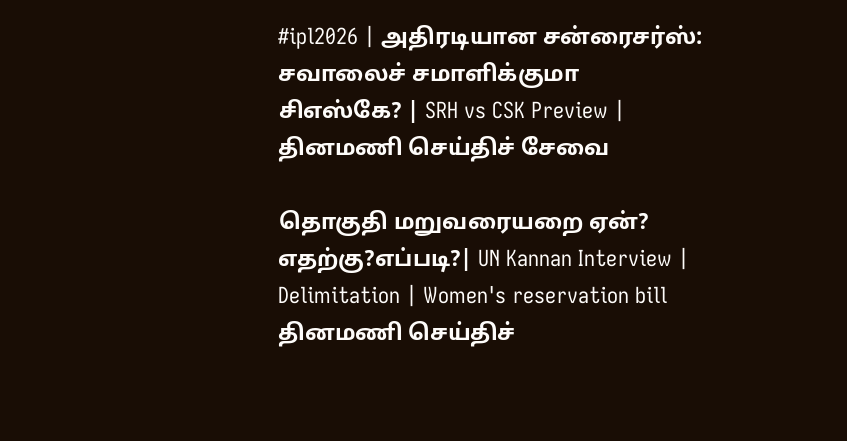#ipl2026 | அதிரடியான சன்ரைசர்ஸ்: சவாலைச் சமாளிக்குமா சிஎஸ்கே? | SRH vs CSK Preview |
தினமணி செய்திச் சேவை

தொகுதி மறுவரையறை ஏன்? எதற்கு?எப்படி?| UN Kannan Interview | Delimitation | Women's reservation bill
தினமணி செய்திச்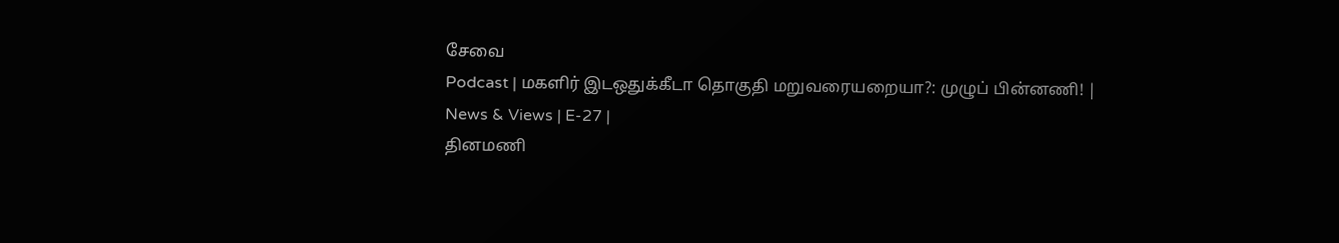சேவை
Podcast | மகளிர் இடஒதுக்கீடா தொகுதி மறுவரையறையா?: முழுப் பின்னணி! | News & Views | E-27 |
தினமணி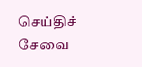செய்திச் சேவை